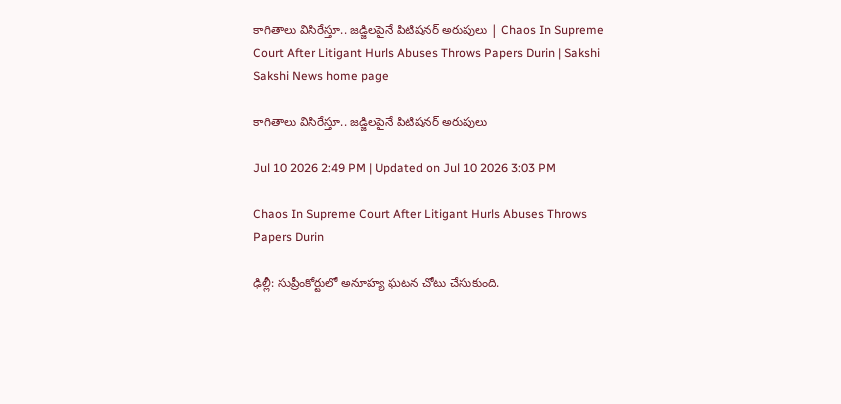కాగితాలు విసిరేస్తూ.. జడ్జిలపైనే పిటిషనర్ అరుపులు | Chaos In Supreme Court After Litigant Hurls Abuses Throws Papers Durin | Sakshi
Sakshi News home page

కాగితాలు విసిరేస్తూ.. జడ్జిలపైనే పిటిషనర్ అరుపులు

Jul 10 2026 2:49 PM | Updated on Jul 10 2026 3:03 PM

Chaos In Supreme Court After Litigant Hurls Abuses Throws Papers Durin

ఢిల్లీ: సుప్రీంకోర్టులో అనూహ్య ఘటన చోటు చేసుకుంది.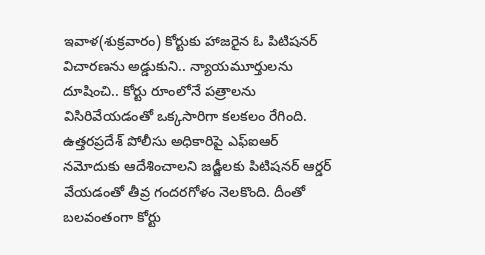ఇవాళ(శుక్రవారం) కోర్టుకు హాజరైన ఓ పిటిషనర్ విచారణను అడ్డుకుని.. న్యాయమూర్తులను దూషించి.. కోర్టు రూంలోనే పత్రాలను విసిరివేయడంతో ఒక్కసారిగా కలకలం రేగింది. ఉత్తరప్రదేశ్ పోలీసు అధికారిపై ఎఫ్‌ఐఆర్‌ నమోదుకు ఆదేశించాలని జడ్జీలకు పిటిషనర్ ఆర్డర్ వేయడంతో తీవ్ర గందరగోళం నెలకొంది. దీంతో బలవంతంగా కోర్టు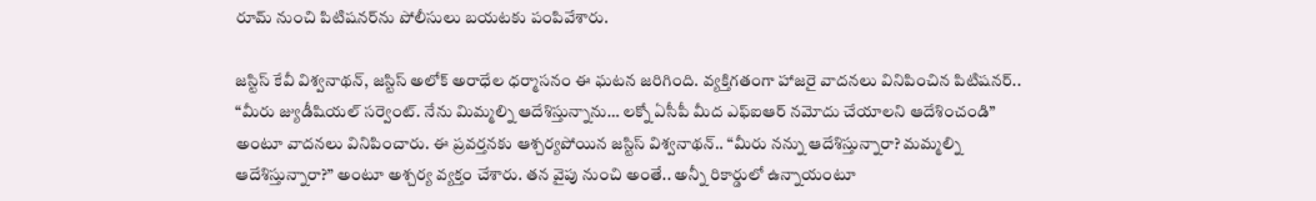రూమ్ నుంచి పిటిషనర్‌ను పోలీసులు బయటకు పంపివేశారు.

జస్టిస్ కేవీ విశ్వనాథన్, జస్టిస్ అలోక్ అరాధేల ధర్మాసనం ఈ ఘటన జరిగింది. వ్యక్తిగతంగా హాజరై వాదనలు వినిపించిన పిటిషనర్‌.. “మీరు జ్యుడీషియల్ సర్వెంట్. నేను మిమ్మల్ని ఆదేశిస్తున్నాను… లక్నో ఏసీపీ మీద ఎఫ్‌ఐఆర్‌ నమోదు చేయాలని ఆదేశించండి” అంటూ వాదనలు వినిపించారు. ఈ ప్రవర్తనకు ఆశ్చర్యపోయిన జస్టిస్ విశ్వనాథన్.. “మీరు నన్ను ఆదేశిస్తున్నారా? మమ్మల్ని ఆదేశిస్తున్నారా?” అంటూ అశ్చర్య వ్యక్తం చేశారు. తన వైపు నుంచి అంతే.. అన్నీ రికార్డులో ఉన్నాయంటూ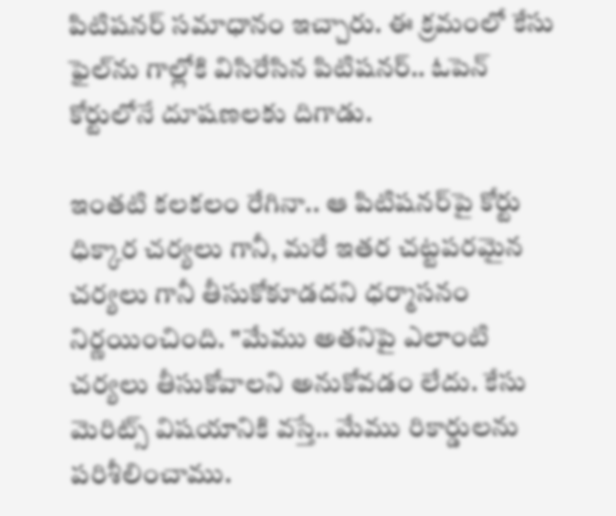పిటిషనర్‌ సమాధానం ఇచ్చారు. ఈ క్రమంలో కేసు ఫైల్‌ను గాల్లోకి విసిరేసిన పిటిషనర్‌.. ఓపెన్ కోర్టులోనే దూషణలకు దిగాడు.

ఇంతటి కలకలం రేగినా.. ఆ పిటిషనర్‌పై కోర్టు ధిక్కార చర్యలు గానీ, మరే ఇతర చట్టపరమైన చర్యలు గానీ తీసుకోకూడదని ధర్మాసనం నిర్ణయించింది. "మేము అతనిపై ఎలాంటి చర్యలు తీసుకోవాలని అనుకోవడం లేదు. కేసు మెరిట్స్ విషయానికి వస్తే.. మేము రికార్డులను పరిశీలించాము.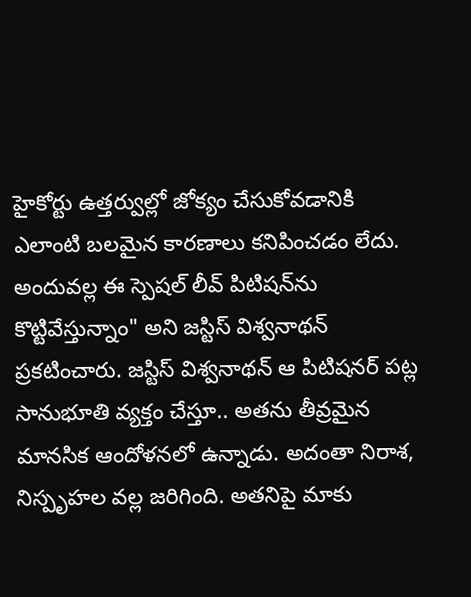హైకోర్టు ఉత్తర్వుల్లో జోక్యం చేసుకోవడానికి ఎలాంటి బలమైన కారణాలు కనిపించడం లేదు. అందువల్ల ఈ స్పెషల్ లీవ్ పిటిషన్‌ను కొట్టివేస్తున్నాం" అని జస్టిస్ విశ్వనాథన్ ప్రకటించారు. జస్టిస్ విశ్వనాథన్ ఆ పిటిషనర్ పట్ల సానుభూతి వ్యక్తం చేస్తూ.. అతను తీవ్రమైన మానసిక ఆందోళనలో ఉన్నాడు. అదంతా నిరాశ, నిస్పృహల వల్ల జరిగింది. అతనిపై మాకు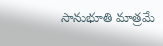సానుభూతి మాత్రమే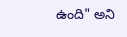ఉంది" అని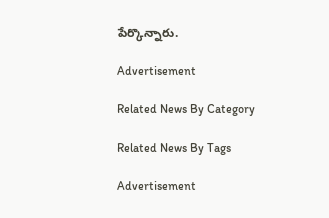పేర్కొన్నారు.

Advertisement

Related News By Category

Related News By Tags

Advertisement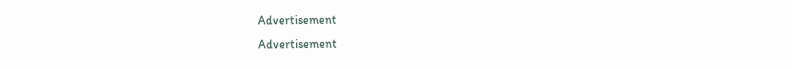Advertisement
Advertisement